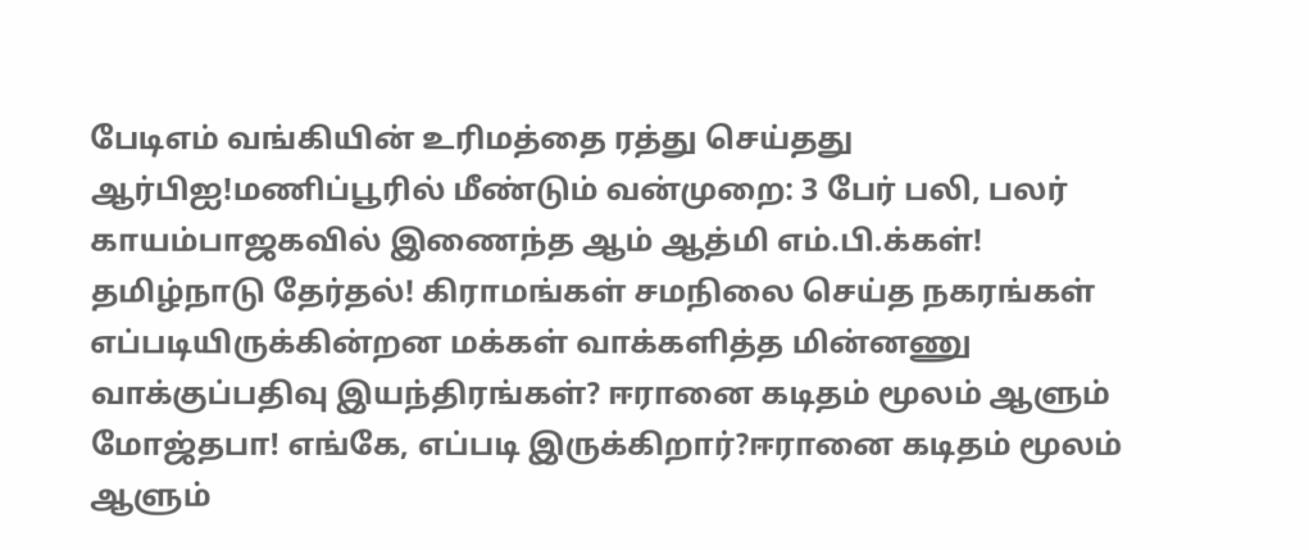பேடிஎம் வங்கியின் உரிமத்தை ரத்து செய்தது ஆர்பிஐ!மணிப்பூரில் மீண்டும் வன்முறை: 3 பேர் பலி, பலர் காயம்பாஜகவில் இணைந்த ஆம் ஆத்மி எம்.பி.க்கள்! தமிழ்நாடு தேர்தல்! கிராமங்கள் சமநிலை செய்த நகரங்கள் எப்படியிருக்கின்றன மக்கள் வாக்களித்த மின்னணு வாக்குப்பதிவு இயந்திரங்கள்? ஈரானை கடிதம் மூலம் ஆளும் மோஜ்தபா! எங்கே, எப்படி இருக்கிறார்?ஈரானை கடிதம் மூலம் ஆளும்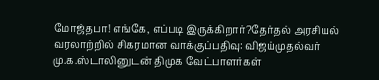மோஜ்தபா! எங்கே, எப்படி இருக்கிறார்?தேர்தல் அரசியல் வரலாற்றில் சிகரமான வாக்குப்பதிவு: விஜய்முதல்வர் மு.க.ஸ்டாலினுடன் திமுக வேட்பாளர்கள்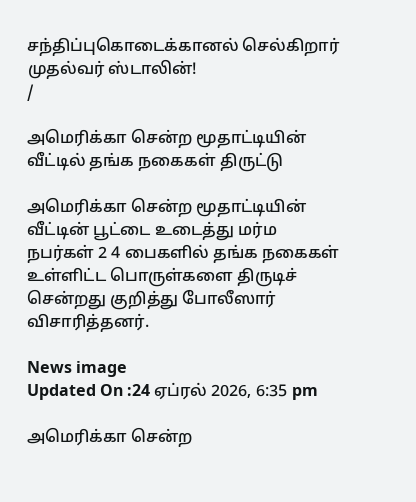சந்திப்புகொடைக்கானல் செல்கிறார் முதல்வர் ஸ்டாலின்!
/

அமெரிக்கா சென்ற மூதாட்டியின் வீட்டில் தங்க நகைகள் திருட்டு

அமெரிக்கா சென்ற மூதாட்டியின் வீட்டின் பூட்டை உடைத்து மர்ம நபர்கள் 2 4 பைகளில் தங்க நகைகள் உள்ளிட்ட பொருள்களை திருடிச் சென்றது குறித்து போலீஸார் விசாரித்தனர்.

News image
Updated On :24 ஏப்ரல் 2026, 6:35 pm

அமெரிக்கா சென்ற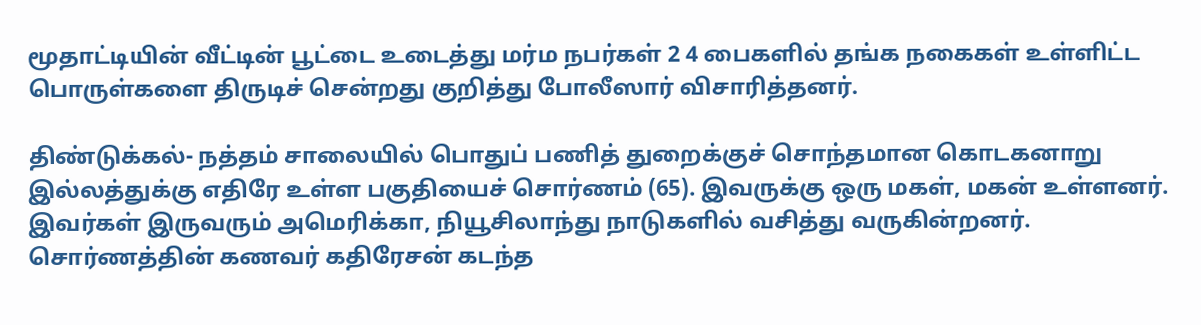மூதாட்டியின் வீட்டின் பூட்டை உடைத்து மர்ம நபர்கள் 2 4 பைகளில் தங்க நகைகள் உள்ளிட்ட பொருள்களை திருடிச் சென்றது குறித்து போலீஸார் விசாரித்தனர்.

திண்டுக்கல்- நத்தம் சாலையில் பொதுப் பணித் துறைக்குச் சொந்தமான கொடகனாறு இல்லத்துக்கு எதிரே உள்ள பகுதியைச் சொர்ணம் (65). இவருக்கு ஒரு மகள், மகன் உள்ளனர். இவர்கள் இருவரும் அமெரிக்கா, நியூசிலாந்து நாடுகளில் வசித்து வருகின்றனர். சொர்ணத்தின் கணவர் கதிரேசன் கடந்த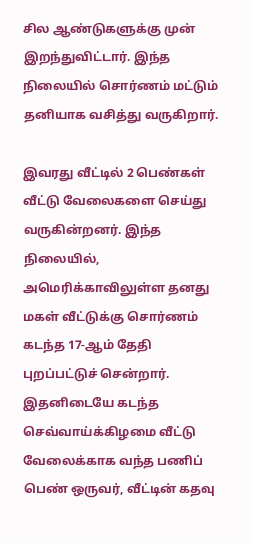சில ஆண்டுகளுக்கு முன் இறந்துவிட்டார். இந்த நிலையில் சொர்ணம் மட்டும் தனியாக வசித்து வருகிறார்.

இவரது வீட்டில் 2 பெண்கள் வீட்டு வேலைகளை செய்து வருகின்றனர். இந்த நிலையில், அமெரிக்காவிலுள்ள தனது மகள் வீட்டுக்கு சொர்ணம் கடந்த 17-ஆம் தேதி புறப்பட்டுச் சென்றார். இதனிடையே கடந்த செவ்வாய்க்கிழமை வீட்டு வேலைக்காக வந்த பணிப் பெண் ஒருவர், வீட்டின் கதவு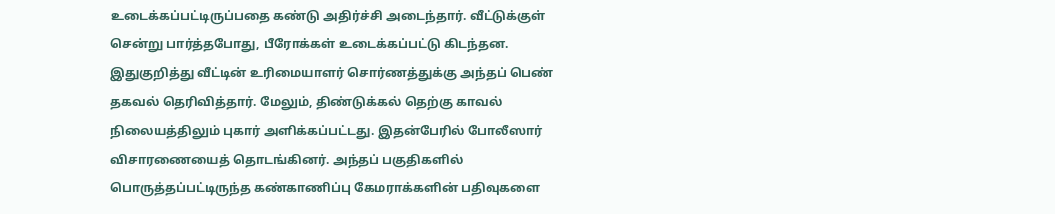உடைக்கப்பட்டிருப்பதை கண்டு அதிர்ச்சி அடைந்தார். வீட்டுக்குள் சென்று பார்த்தபோது, பீரோக்கள் உடைக்கப்பட்டு கிடந்தன. இதுகுறித்து வீட்டின் உரிமையாளர் சொர்ணத்துக்கு அந்தப் பெண் தகவல் தெரிவித்தார். மேலும், திண்டுக்கல் தெற்கு காவல் நிலையத்திலும் புகார் அளிக்கப்பட்டது. இதன்பேரில் போலீஸார் விசாரணையைத் தொடங்கினர். அந்தப் பகுதிகளில் பொருத்தப்பட்டிருந்த கண்காணிப்பு கேமராக்களின் பதிவுகளை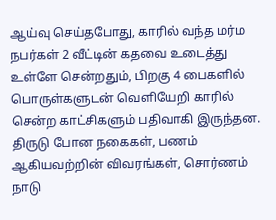ஆய்வு செய்தபோது, காரில் வந்த மர்ம நபர்கள் 2 வீட்டின் கதவை உடைத்து உள்ளே சென்றதும், பிறகு 4 பைகளில் பொருள்களுடன் வெளியேறி காரில் சென்ற காட்சிகளும் பதிவாகி இருந்தன. திருடு போன நகைகள், பணம் ஆகியவற்றின் விவரங்கள், சொர்ணம் நாடு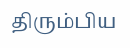திரும்பிய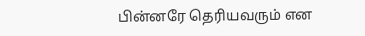பின்னரே தெரியவரும் என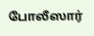போலீஸார்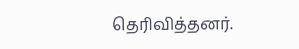தெரிவித்தனர்.